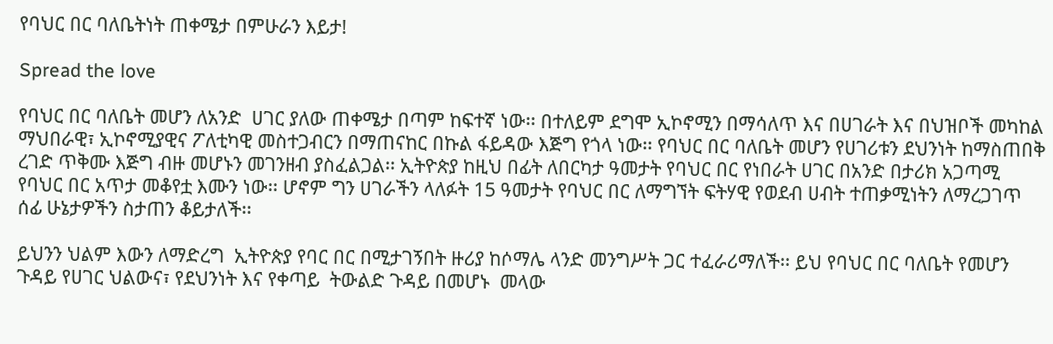የባህር በር ባለቤትነት ጠቀሜታ በምሁራን እይታ!

Spread the love

የባህር በር ባለቤት መሆን ለአንድ  ሀገር ያለው ጠቀሜታ በጣም ከፍተኛ ነው፡፡ በተለይም ደግሞ ኢኮኖሚን በማሳለጥ እና በሀገራት እና በህዝቦች መካከል ማህበራዊ፣ ኢኮኖሚያዊና ፖለቲካዊ መስተጋብርን በማጠናከር በኩል ፋይዳው እጅግ የጎላ ነው፡፡ የባህር በር ባለቤት መሆን የሀገሪቱን ደህንነት ከማስጠበቅ ረገድ ጥቅሙ እጅግ ብዙ መሆኑን መገንዘብ ያስፈልጋል፡፡ ኢትዮጵያ ከዚህ በፊት ለበርካታ ዓመታት የባህር በር የነበራት ሀገር በአንድ በታሪክ አጋጣሚ   የባህር በር አጥታ መቆየቷ እሙን ነው፡፡ ሆኖም ግን ሀገራችን ላለፉት 15 ዓመታት የባህር በር ለማግኘት ፍትሃዊ የወደብ ሀብት ተጠቃሚነትን ለማረጋገጥ ሰፊ ሁኔታዎችን ስታጠን ቆይታለች፡፡

ይህንን ህልም እውን ለማድረግ  ኢትዮጵያ የባር በር በሚታገኝበት ዙሪያ ከሶማሌ ላንድ መንግሥት ጋር ተፈራሪማለች፡፡ ይህ የባህር በር ባለቤት የመሆን ጉዳይ የሀገር ህልውና፣ የደህንነት እና የቀጣይ  ትውልድ ጉዳይ በመሆኑ  መላው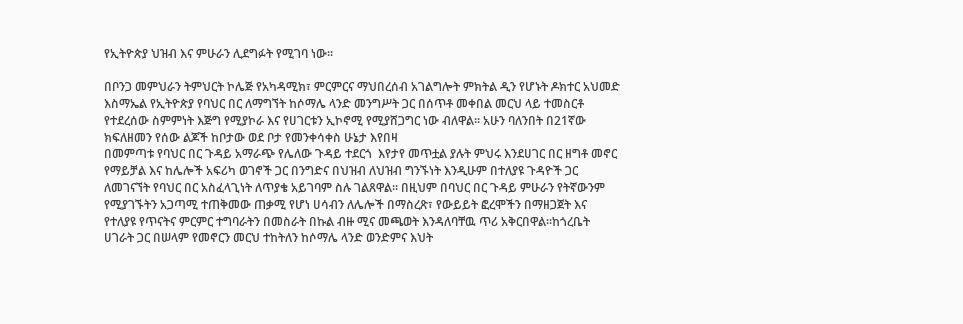የኢትዮጵያ ህዝብ እና ምሁራን ሊደግፉት የሚገባ ነው፡፡

በቦንጋ መምህራን ትምህርት ኮሌጅ የአካዳሚክ፣ ምርምርና ማህበረሰብ አገልግሎት ምክትል ዲን የሆኑት ዶክተር አህመድ እስማኤል የኢትዮጵያ የባህር በር ለማግኘት ከሶማሌ ላንድ መንግሥት ጋር በሰጥቶ መቀበል መርህ ላይ ተመስርቶ  የተደረሰው ስምምነት እጅግ የሚያኮራ እና የሀገርቱን ኢኮኖሚ የሚያሸጋግር ነው ብለዋል፡፡ አሁን ባለንበት በ21ኛው ክፍለዘመን የሰው ልጆች ከቦታው ወደ ቦታ የመንቀሳቀስ ሁኔታ እየበዛ
በመምጣቱ የባህር በር ጉዳይ አማራጭ የሌለው ጉዳይ ተደርጎ  እየታየ መጥቷል ያሉት ምህሩ እንደሀገር በር ዘግቶ መኖር የማይቻል እና ከሌሎች አፍሪካ ወገኖች ጋር በንግድና በህዝብ ለህዝብ ግንኙነት እንዲሁም በተለያዩ ጉዳዮች ጋር ለመገናኘት የባህር በር አስፈላጊነት ለጥያቄ አይገባም ስሉ ገልጸዋል፡፡ በዚህም በባህር በር ጉዳይ ምሁራን የትኛውንም የሚያገኙትን አጋጣሚ ተጠቅመው ጠቃሚ የሆነ ሀሳብን ለሌሎች በማስረጽ፣ የውይይት ፎረሞችን በማዘጋጀት እና የተለያዩ የጥናትና ምርምር ተግባራትን በመስራት በኩል ብዙ ሚና መጫወት እንዳለባቸዉ ጥሪ አቅርበዋል፡፡ከጎረቤት ሀገራት ጋር በሠላም የመኖርን መርህ ተከትለን ከሶማሌ ላንድ ወንድምና እህት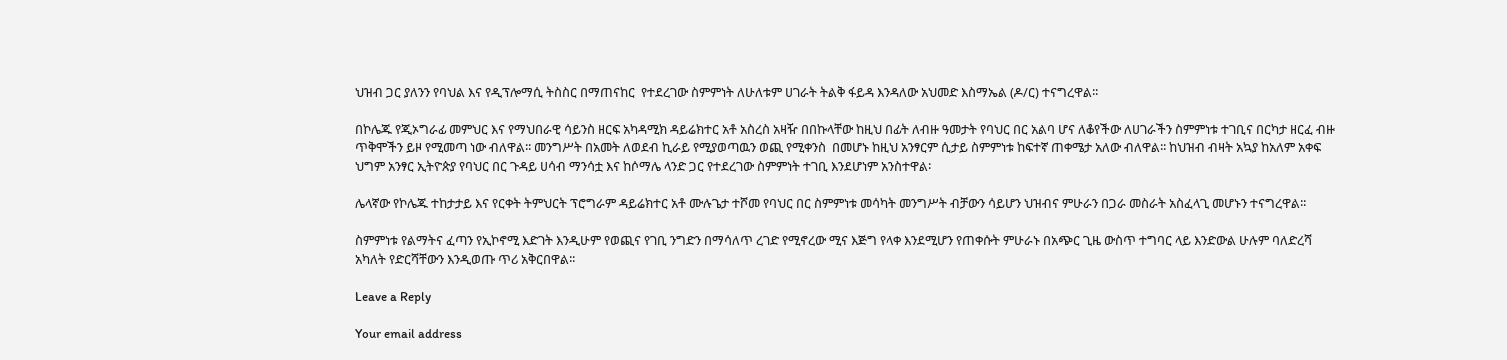ህዝብ ጋር ያለንን የባህል እና የዲፕሎማሲ ትስስር በማጠናከር  የተደረገው ስምምነት ለሁለቱም ሀገራት ትልቅ ፋይዳ እንዳለው አህመድ እስማኤል (ዶ/ር) ተናግረዋል፡፡

በኮሌጁ የጂኦግራፊ መምህር እና የማህበራዊ ሳይንስ ዘርፍ አካዳሚክ ዳይሬክተር አቶ አስረስ አዛዥ በበኩላቸው ከዚህ በፊት ለብዙ ዓመታት የባህር በር አልባ ሆና ለቆየችው ለሀገራችን ስምምነቱ ተገቢና በርካታ ዘርፈ ብዙ ጥቅሞችን ይዞ የሚመጣ ነው ብለዋል፡፡ መንግሥት በአመት ለወደብ ኪራይ የሚያወጣዉን ወጪ የሚቀንስ  በመሆኑ ከዚህ አንፃርም ሲታይ ስምምነቱ ከፍተኛ ጠቀሜታ አለው ብለዋል፡፡ ከህዝብ ብዛት አኳያ ከአለም አቀፍ ህግም አንፃር ኢትዮጵያ የባህር በር ጉዳይ ሀሳብ ማንሳቷ እና ከሶማሌ ላንድ ጋር የተደረገው ስምምነት ተገቢ እንደሆነም አንስተዋል፡

ሌላኛው የኮሌጁ ተከታታይ እና የርቀት ትምህርት ፕሮግራም ዳይሬክተር አቶ ሙሉጌታ ተሾመ የባህር በር ስምምነቱ መሳካት መንግሥት ብቻውን ሳይሆን ህዝብና ምሁራን በጋራ መስራት አስፈላጊ መሆኑን ተናግረዋል፡፡

ስምምነቱ የልማትና ፈጣን የኢኮኖሚ እድገት እንዲሁም የወጪና የገቢ ንግድን በማሳለጥ ረገድ የሚኖረው ሚና እጅግ የላቀ እንደሚሆን የጠቀሱት ምሁራኑ በአጭር ጊዜ ውስጥ ተግባር ላይ እንድውል ሁሉም ባለድረሻ አካለት የድርሻቸውን እንዲወጡ ጥሪ አቅርበዋል፡፡

Leave a Reply

Your email address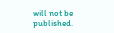will not be published.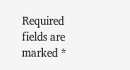Required fields are marked *